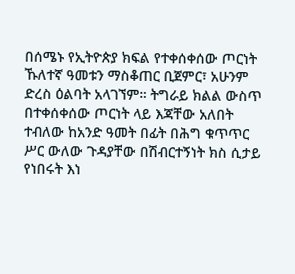በሰሜኑ የኢትዮጵያ ክፍል የተቀሰቀሰው ጦርነት ኹለተኛ ዓመቱን ማስቆጠር ቢጀምር፣ አሁንም ድረስ ዕልባት አላገኘም። ትግራይ ክልል ውስጥ በተቀሰቀሰው ጦርነት ላይ እጃቸው አለበት ተብለው ከአንድ ዓመት በፊት በሕግ ቁጥጥር ሥር ውለው ጉዳያቸው በሽብርተኝነት ክስ ሲታይ የነበሩት እነ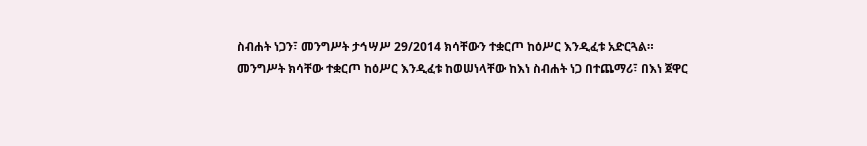ስብሐት ነጋን፣ መንግሥት ታኅሣሥ 29/2014 ክሳቸውን ተቋርጦ ከዕሥር እንዲፈቱ አድርጓል።
መንግሥት ክሳቸው ተቋርጦ ከዕሥር እንዲፈቱ ከወሠነላቸው ከእነ ስብሐት ነጋ በተጨማሪ፣ በእነ ጀዋር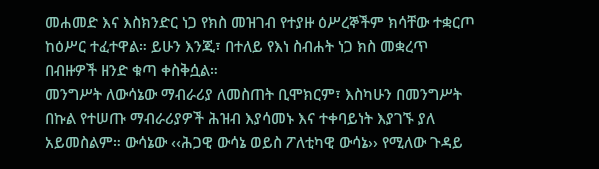መሐመድ እና እስክንድር ነጋ የክስ መዝገብ የተያዙ ዕሥረኞችም ክሳቸው ተቋርጦ ከዕሥር ተፈተዋል። ይሁን እንጂ፣ በተለይ የእነ ስብሐት ነጋ ክስ መቋረጥ በብዙዎች ዘንድ ቁጣ ቀስቅሷል።
መንግሥት ለውሳኔው ማብራሪያ ለመስጠት ቢሞክርም፣ እስካሁን በመንግሥት በኩል የተሠጡ ማብራሪያዎች ሕዝብ እያሳመኑ እና ተቀባይነት እያገኙ ያለ አይመስልም። ውሳኔው ‹‹ሕጋዊ ውሳኔ ወይስ ፖለቲካዊ ውሳኔ›› የሚለው ጉዳይ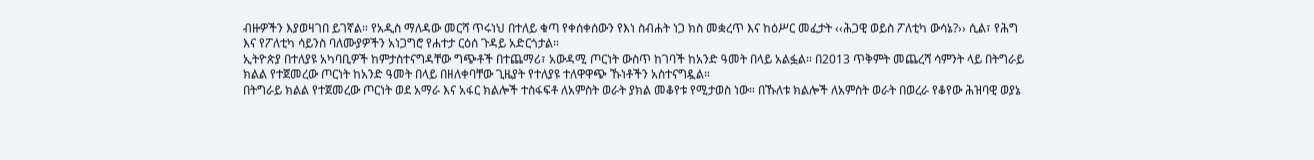ብዙዎችን እያወዛገበ ይገኛል። የአዲስ ማለዳው መርሻ ጥሩነህ በተለይ ቁጣ የቀሰቀሰውን የእነ ስብሐት ነጋ ክስ መቋረጥ እና ከዕሥር መፈታት ‹‹ሕጋዊ ወይስ ፖለቲካ ውሳኔ?›› ሲል፣ የሕግ እና የፖለቲካ ሳይንስ ባለሙያዎችን አነጋግሮ የሐተታ ርዕሰ ጉዳይ አድርጎታል።
ኢትዮጵያ በተለያዩ አካባቢዎች ከምታስተናግዳቸው ግጭቶች በተጨማሪ፣ አውዳሚ ጦርነት ውስጥ ከገባች ከአንድ ዓመት በላይ አልፏል። በ2013 ጥቅምት መጨረሻ ሳምንት ላይ በትግራይ ክልል የተጀመረው ጦርነት ከአንድ ዓመት በላይ በዘለቀባቸው ጊዜያት የተለያዩ ተለዋዋጭ ኹነቶችን አስተናግዷል።
በትግራይ ክልል የተጀመረው ጦርነት ወደ አማራ እና አፋር ክልሎች ተስፋፍቶ ለአምስት ወራት ያክል መቆየቱ የሚታወስ ነው። በኹለቱ ክልሎች ለአምስት ወራት በወረራ የቆየው ሕዝባዊ ወያኔ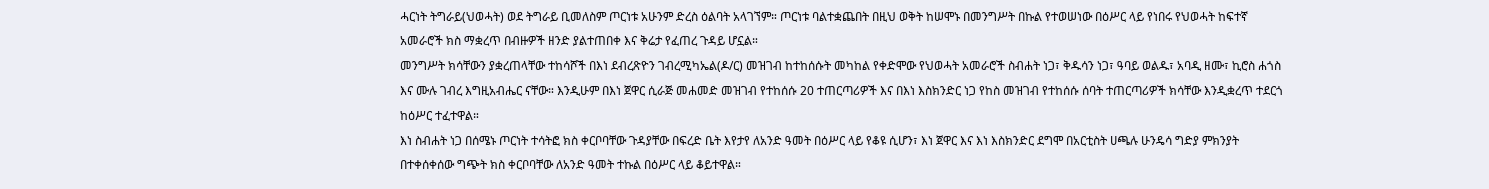ሓርነት ትግራይ(ህወሓት) ወደ ትግራይ ቢመለስም ጦርነቱ አሁንም ድረስ ዕልባት አላገኘም። ጦርነቱ ባልተቋጨበት በዚህ ወቅት ከሠሞኑ በመንግሥት በኩል የተወሠነው በዕሥር ላይ የነበሩ የህወሓት ከፍተኛ አመራሮች ክስ ማቋረጥ በብዙዎች ዘንድ ያልተጠበቀ እና ቅሬታ የፈጠረ ጉዳይ ሆኗል።
መንግሥት ክሳቸውን ያቋረጠላቸው ተከሳሾች በእነ ደብረጽዮን ገብረሚካኤል(ዶ/ር) መዝገብ ከተከሰሱት መካከል የቀድሞው የህወሓት አመራሮች ስብሐት ነጋ፣ ቅዱሳን ነጋ፣ ዓባይ ወልዱ፣ አባዲ ዘሙ፣ ኪሮስ ሐጎስ እና ሙሉ ገብረ እግዚአብሔር ናቸው። እንዲሁም በእነ ጀዋር ሲራጅ መሐመድ መዝገብ የተከሰሱ 20 ተጠርጣሪዎች እና በእነ እስክንድር ነጋ የከስ መዝገብ የተከሰሱ ሰባት ተጠርጣሪዎች ክሳቸው እንዲቋረጥ ተደርጎ ከዕሥር ተፈተዋል።
እነ ስብሐት ነጋ በሰሜኑ ጦርነት ተሳትፎ ክስ ቀርቦባቸው ጉዳያቸው በፍረድ ቤት እየታየ ለአንድ ዓመት በዕሥር ላይ የቆዩ ሲሆን፣ እነ ጀዋር እና እነ እስክንድር ደግሞ በአርቲስት ሀጫሉ ሁንዴሳ ግድያ ምክንያት በተቀሰቀሰው ግጭት ክስ ቀርቦባቸው ለአንድ ዓመት ተኩል በዕሥር ላይ ቆይተዋል።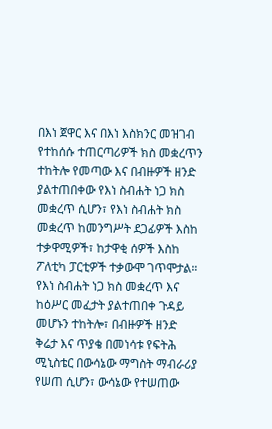በእነ ጀዋር እና በእነ እስክንር መዝገብ የተከሰሱ ተጠርጣሪዎች ክስ መቋረጥን ተከትሎ የመጣው እና በብዙዎች ዘንድ ያልተጠበቀው የእነ ስብሐት ነጋ ክስ መቋረጥ ሲሆን፣ የእነ ስብሐት ክስ መቋረጥ ከመንግሥት ደጋፊዎች እስከ ተቃዋሚዎች፣ ከታዋቂ ሰዎች እስከ ፖለቲካ ፓርቲዎች ተቃውሞ ገጥሞታል።
የእነ ስብሐት ነጋ ክስ መቋረጥ እና ከዕሥር መፈታት ያልተጠበቀ ጉዳይ መሆኑን ተከትሎ፣ በብዙዎች ዘንድ ቅሬታ እና ጥያቄ በመነሳቱ የፍትሕ ሚኒስቴር በውሳኔው ማግስት ማብራሪያ የሠጠ ሲሆን፣ ውሳኔው የተሠጠው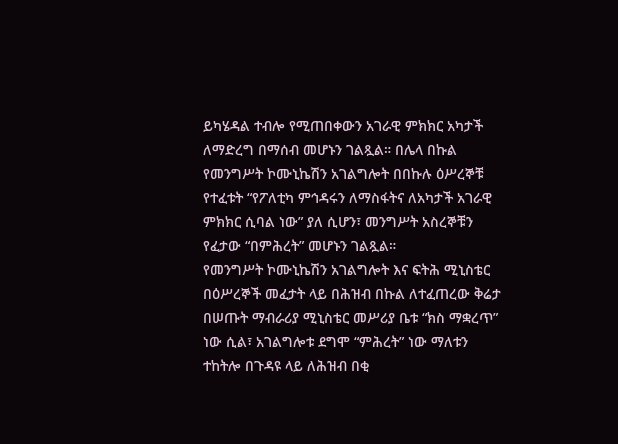ይካሄዳል ተብሎ የሚጠበቀውን አገራዊ ምክክር አካታች ለማድረግ በማሰብ መሆኑን ገልጿል። በሌላ በኩል የመንግሥት ኮሙኒኬሽን አገልግሎት በበኩሉ ዕሥረኞቹ የተፈቱት “የፖለቲካ ምኅዳሩን ለማስፋትና ለአካታች አገራዊ ምክክር ሲባል ነው” ያለ ሲሆን፣ መንግሥት አስረኞቹን የፈታው “በምሕረት” መሆኑን ገልጿል።
የመንግሥት ኮሙኒኬሽን አገልግሎት እና ፍትሕ ሚኒስቴር በዕሥረኞች መፈታት ላይ በሕዝብ በኩል ለተፈጠረው ቅሬታ በሠጡት ማብራሪያ ሚኒስቴር መሥሪያ ቤቱ “ክስ ማቋረጥ” ነው ሲል፣ አገልግሎቱ ደግሞ “ምሕረት” ነው ማለቱን ተከትሎ በጉዳዩ ላይ ለሕዝብ በቂ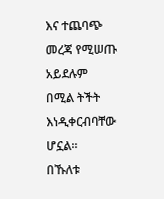እና ተጨባጭ መረጃ የሚሠጡ አይደሉም በሚል ትችት እነዲቀርብባቸው ሆኗል።
በኹለቱ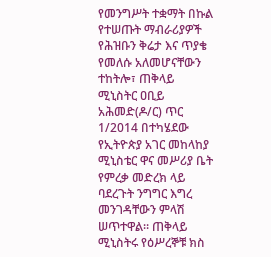የመንግሥት ተቋማት በኩል የተሠጡት ማብራሪያዎች የሕዝቡን ቅሬታ እና ጥያቄ የመለሱ አለመሆናቸውን ተከትሎ፣ ጠቅላይ ሚኒስትር ዐቢይ አሕመድ(ዶ/ር) ጥር 1/2014 በተካሄደው የኢትዮጵያ አገር መከላከያ ሚኒስቴር ዋና መሥሪያ ቤት የምረቃ መድረክ ላይ ባደረጉት ንግግር እግረ መንገዳቸውን ምላሽ ሠጥተዋል። ጠቅላይ ሚኒስትሩ የዕሥረኞቹ ክስ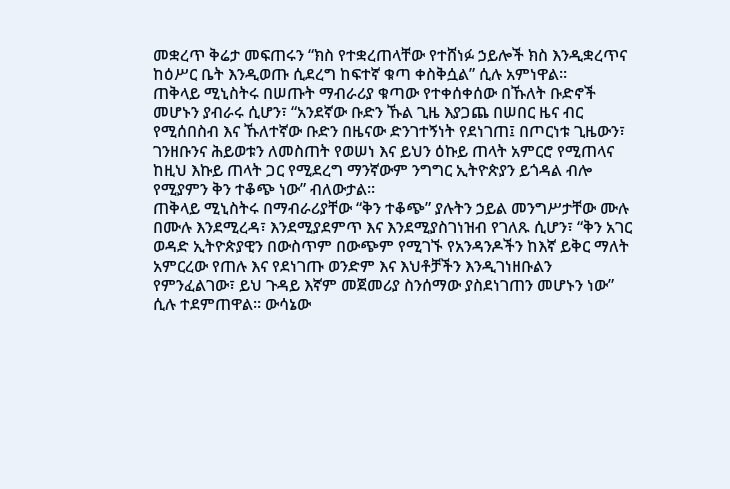መቋረጥ ቅሬታ መፍጠሩን “ክስ የተቋረጠላቸው የተሸነፉ ኃይሎች ክስ እንዲቋረጥና ከዕሥር ቤት እንዲወጡ ሲደረግ ከፍተኛ ቁጣ ቀስቅሷል” ሲሉ አምነዋል።
ጠቅላይ ሚኒስትሩ በሠጡት ማብራሪያ ቁጣው የተቀሰቀሰው በኹለት ቡድኖች መሆኑን ያብራሩ ሲሆን፣ “አንደኛው ቡድን ኹል ጊዜ እያጋጨ በሠበር ዜና ብር የሚሰበስብ እና ኹለተኛው ቡድን በዜናው ድንገተኝነት የደነገጠ፤ በጦርነቱ ጊዜውን፣ ገንዘቡንና ሕይወቱን ለመስጠት የወሠነ እና ይህን ዕኩይ ጠላት አምርሮ የሚጠላና ከዚህ እኩይ ጠላት ጋር የሚደረግ ማንኛውም ንግግር ኢትዮጵያን ይጎዳል ብሎ የሚያምን ቅን ተቆጭ ነው” ብለውታል።
ጠቅላይ ሚኒስትሩ በማብራሪያቸው “ቅን ተቆጭ” ያሉትን ኃይል መንግሥታቸው ሙሉ በሙሉ እንደሚረዳ፣ እንደሚያደምጥ እና እንደሚያስገነዝብ የገለጹ ሲሆን፣ “ቅን አገር ወዳድ ኢትዮጵያዊን በውስጥም በውጭም የሚገኙ የአንዳንዶችን ከእኛ ይቅር ማለት አምርረው የጠሉ እና የደነገጡ ወንድም እና እህቶቻችን እንዲገነዘቡልን የምንፈልገው፣ ይህ ጉዳይ እኛም መጀመሪያ ስንሰማው ያስደነገጠን መሆኑን ነው” ሲሉ ተደምጠዋል። ውሳኔው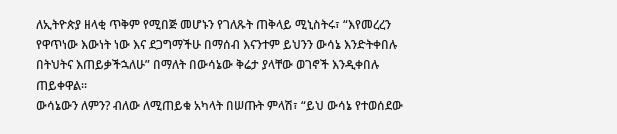ለኢትዮጵያ ዘላቂ ጥቅም የሚበጅ መሆኑን የገለጹት ጠቅላይ ሚኒስትሩ፣ “እየመረረን የዋጥነው እውነት ነው እና ደጋግማችሁ በማሰብ እናንተም ይህንን ውሳኔ እንድትቀበሉ በትህትና እጠይቃችኋለሁ” በማለት በውሳኔው ቅሬታ ያላቸው ወገኖች እንዲቀበሉ ጠይቀዋል።
ውሳኔውን ለምን? ብለው ለሚጠይቁ አካላት በሠጡት ምላሽ፣ “ይህ ውሳኔ የተወሰደው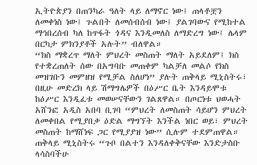ኢትዮጵያን በጠንካራ ዓለት ላይ ለማኖር ነው፤ ጠላቶቿን ለመቀነስ ነው፤ ጉልበት ለመሰብሰብ ነው፤ ያልገባውና የሚከተል ማኅበረሰብ ካለ ከጥፋት ጎዳና እንዲመለስ ለማድረግ ነው፤ ሌላም በርካታ ምክንያቶች አሉት” ብለዋል።
“ክስ ማቋረጥ ማለት ምህረት መስጠት ማለት አይደለም፤ ክስ የተቋረጠለት ሰው በአግባቡ መጠቀም ካልቻለ መልሶ የክስ መዝገቡን መምዘዝ የሚቻል ስለሆነ” ያሉት ጠቅላይ ሚኒስትሩ፣ በዚሁ መድረክ ላይ ሽማግሌዎች በዕሥር ቤት እንዳይሞቱ ከዕሥር እንዲፈቱ መወሠናቸውን ገልጸዋል። በጦርነቱ ህወሓት አሸንፎ አዲስ አበባ ቢገባ “ምህረት ለመስጠት ሳይሆን ምህረት ለመቀበል የሚያበቃ ዕድል ማግኘት እንችል ነበር ወይ፣ ምህረት መስጠት ከማሸነፍ ጋር የሚያያዝ ነው” ሲሉም ተደምጠዋል። ጠቅላይ ሚኒስትሩ “ጉቦ በልተን እንዳለቀቅናቸው እንድታስቡ ላሳስባችሁ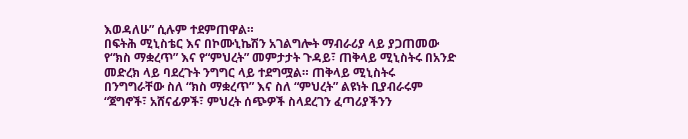እወዳለሁ” ሲሉም ተደምጠዋል።
በፍትሕ ሚኒስቴር እና በኮሙኒኬሽን አገልግሎት ማብራሪያ ላይ ያጋጠመው የ“ክስ ማቋረጥ” እና የ“ምህረት” መምታታት ጉዳይ፣ ጠቅላይ ሚኒስትሩ በአንድ መድረክ ላይ ባደረጉት ንግግር ላይ ተደግሟል። ጠቅላይ ሚኒስትሩ በንግግራቸው ስለ “ክስ ማቋረጥ” እና ስለ “ምህረት” ልዩነት ቢያብራሩም “ጀግኖች፣ አሸናፊዎች፣ ምህረት ሰጭዎች ስላደረገን ፈጣሪያችንን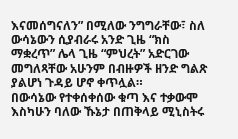እናመሰግናለን” በሚለው ንግግራቸው፣ ስለ ውሳኔውን ሲያብራሩ አንድ ጊዜ “ክስ ማቋረጥ” ሌላ ጊዜ “ምህረት” አድርገው መግለጻቸው አሁንም በብዙዎች ዘንድ ግልጽ ያልሆነ ጉዳይ ሆኖ ቀጥሏል።
በውሳኔው የተቀሰቀሰው ቁጣ እና ተቃውሞ እስካሁን ባለው ኹኔታ በጠቅላይ ሚኒስትሩ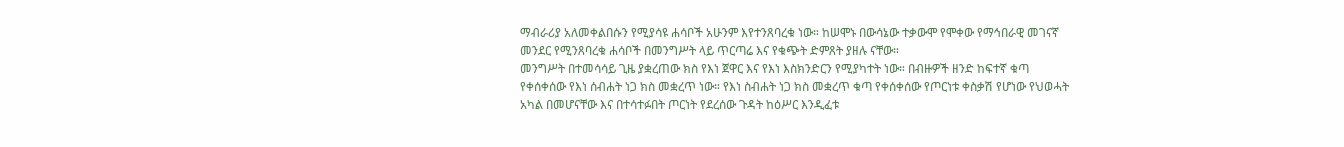ማብራሪያ አለመቀልበሱን የሚያሳዩ ሐሳቦች አሁንም እየተንጸባረቁ ነው። ከሠሞኑ በውሳኔው ተቃውሞ የሞቀው የማኅበራዊ መገናኛ መንደር የሚንጸባረቁ ሐሳቦች በመንግሥት ላይ ጥርጣሬ እና የቁጭት ድምጸት ያዘሉ ናቸው።
መንግሥት በተመሳሳይ ጊዜ ያቋረጠው ክስ የእነ ጀዋር እና የእነ እስክንድርን የሚያካተት ነው። በብዙዎች ዘንድ ከፍተኛ ቁጣ የቀሰቀሰው የእነ ሰብሐት ነጋ ክስ መቋረጥ ነው። የእነ ስብሐት ነጋ ክስ መቋረጥ ቁጣ የቀሰቀሰው የጦርነቱ ቀስቃሽ የሆነው የህወሓት አካል በመሆናቸው እና በተሳተፉበት ጦርነት የደረሰው ጉዳት ከዕሥር እንዲፈቱ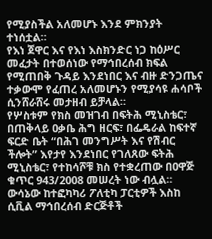የሚያስችል አለመሆኑ እንደ ምክንያት ተነሰቷል።
የእነ ጀዋር እና የእነ እስክንድር ነጋ ከዕሥር መፈታት በተወሰነው የማኅበረሰብ ክፍል የሚጠበቅ ጉዳይ እንደነበር እና ብዙ ድንጋጤና ተቃውሞ የፈጠረ አለመሆኑን የሚያሳዩ ሐሳቦች ሲንሸራሸሩ መታዘብ ይቻላል።
የሦስቱም የክስ መዝገብ በፍትሕ ሚኒስቴር፣ በጠቅላይ ዐቃቤ ሕግ ዘርፍ፣ በፌዴራል ከፍተኛ ፍርድ ቤት “በሕገ መንግሥት እና የሽብር ችሎት” እየታየ እንደነበር የገለጸው ፍትሕ ሚኒስቴር፣ የተከሳሾቹ ክስ የተቋረጠው በዐዋጅ ቁጥር 943/2008 መሠረት ነው ብሏል።
ውሳኔው ከተፎካካሪ ፖለቲካ ፓርቲዎች እስከ ሲቪል ማኅበረሰብ ድርጅቶች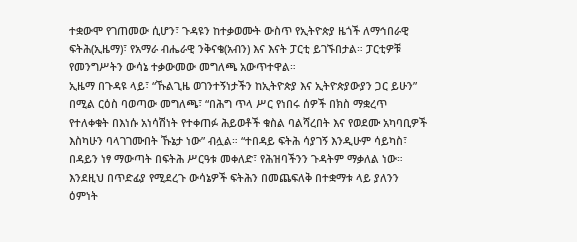ተቋውሞ የገጠመው ሲሆን፣ ጉዳዩን ከተቃወሙት ውስጥ የኢትዮጵያ ዜጎች ለማኅበራዊ ፍትሕ(ኢዜማ)፣ የአማራ ብሔራዊ ንቅናቄ(አብን) እና እናት ፓርቲ ይገኙበታል። ፓርቲዎቹ የመንግሥትን ውሳኔ ተቃውመው መግለጫ አውጥተዋል።
ኢዜማ በጉዳዩ ላይ፣ “ኹልጊዜ ወገንተኝነታችን ከኢትዮጵያ እና ኢትዮጵያውያን ጋር ይሁን” በሚል ርዕስ ባወጣው መግለጫ፣ “በሕግ ጥላ ሥር የነበሩ ሰዎች በክስ ማቋረጥ የተለቀቁት በእነሱ አነሳሽነት የተቀጠፉ ሕይወቶች ቁስል ባልሻረበት እና የወደሙ አካባቢዎች እስካሁን ባላገገሙበት ኹኔታ ነው” ብሏል። “ተበዳይ ፍትሕ ሳያገኝ እንዲሁም ሳይካስ፣ በዳይን ነፃ ማውጣት በፍትሕ ሥርዓቱ መቀለድ፣ የሕዝባችንን ጉዳትም ማቃለል ነው። እንደዚህ በጥድፊያ የሚደረጉ ውሳኔዎች ፍትሕን በመጨፍለቅ በተቋማቱ ላይ ያለንን ዕምነት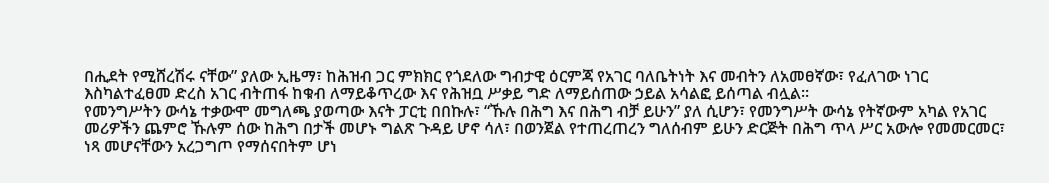በሒደት የሚሸረሽሩ ናቸው” ያለው ኢዜማ፣ ከሕዝብ ጋር ምክክር የጎደለው ግብታዊ ዕርምጃ የአገር ባለቤትነት እና መብትን ለአመፀኛው፣ የፈለገው ነገር እስካልተፈፀመ ድረስ አገር ብትጠፋ ከቁብ ለማይቆጥረው እና የሕዝቧ ሥቃይ ግድ ለማይሰጠው ኃይል አሳልፎ ይሰጣል ብሏል።
የመንግሥትን ውሳኔ ተቃውሞ መግለጫ ያወጣው እናት ፓርቲ በበኩሉ፣ “ኹሉ በሕግ እና በሕግ ብቻ ይሁን” ያለ ሲሆን፣ የመንግሥት ውሳኔ የትኛውም አካል የአገር መሪዎችን ጨምሮ ኹሉም ሰው ከሕግ በታች መሆኑ ግልጽ ጉዳይ ሆኖ ሳለ፣ በወንጀል የተጠረጠረን ግለሰብም ይሁን ድርጅት በሕግ ጥላ ሥር አውሎ የመመርመር፣ ነጻ መሆናቸውን አረጋግጦ የማሰናበትም ሆነ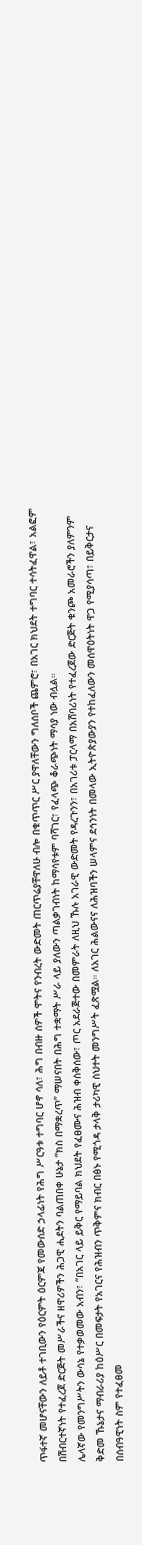ጥፋተኛ መሆናቸውን ለይቶ ተገቢውን የዕርምት ዕርምጃ የመውሰድ ኃላፊነት የሕግ ሥርዓቱ ተግባር ሆኖ ሳለ፣ ሕግ በብዙ ሰዎች ሞትና የንብረት ውድመት ጠርጥሬያቸዋለሁ ብሎ በቁጥጥር ሥር ያዋለቸውን ግለሰቦች ጨምሮ፣ በአገር ክህደት ተግባር ተሳትፈዋል፣ አልፎም በሽብርተኛነት የተፈረጀ ድርጅት መሥራችና ዘዋሪዎችን ሕጋዊ ሒደትን ባልጠበቀ ሁኔታ “ክስ በማቋረጥ” ማሠናበት በሕግ ተቋማት ሥራ ላይ ያለውን ጣልቃገብነት ከማሳየቱም ባሻገር፣ የፈላጭ ቆራጭነት ማሳያ ነው ብሏል።
ሌላኛው የመንግሥትን ውሳኔ የተቃወመው አብን፣ “በአገር ላይ ይቅር የማይባል ክህደት የፈፀሙና ሕዝብ ቀስቅሰው፣ ጦር አደራጅተው በመምራት ለዚህ ኹሉ አገራዊ ውድመት የዳረጉንን፣ በአገሪቱ ፓርላማ በአሸባሪነት የተፈረጀው ድርጅት ቁንጮ አመራሮችን ያለምንም ቅድመ ኹኔታና ማብራሪያ ከዕሥር በመፍታት የአገርና የሕዝብን ጥቅምና ክብር በፅኑ የሚጎዳ ታላቅ ታሪካዊ ስህተት መንግሥት ፈጽሟል። ለአገር ሕልውናና ለሕዝባችን ሠላምና ደኅንነት በመላው ኢትዮጵያውያን የተከፈለውን መሰዋዕትነት ዋጋ የሚያሳጣ፣ በይቅርታና በሰብዓዊነት ስም የተፈፀመ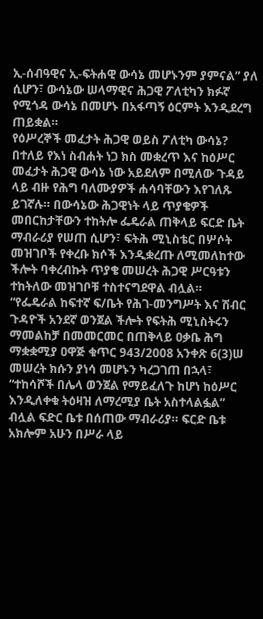ኢ-ሰብዓዊና ኢ-ፍትሐዊ ውሳኔ መሆኑንም ያምናል” ያለ ሲሆን፣ ውሳኔው ሠላማዊና ሕጋዊ ፖለቲካን ክፉኛ የሚጎዳ ውሳኔ በመሆኑ በአፋጣኝ ዕርምት እንዲደረግ ጠይቋል።
የዕሥረኞች መፈታት ሕጋዊ ወይስ ፖለቲካ ውሳኔ?
በተለይ የእነ ስብሐት ነጋ ክስ መቋረጥ እና ከዕሥር መፈታት ሕጋዊ ውሳኔ ነው አይደለም በሚለው ጉዳይ ላይ ብዙ የሕግ ባለሙያዎች ሐሳባቸውን እየገለጹ ይገኛሉ። በውሳኔው ሕጋዊነት ላይ ጥያቄዎች መበርከታቸውን ተከትሎ ፌዴራል ጠቅላይ ፍርድ ቤት ማብራሪያ የሠጠ ሲሆን፣ ፍትሕ ሚኒስቴር በሦሶት መዝገቦች የቀረቡ ክሶች እንዲቋረጡ ለሚመለከተው ችሎት ባቀረብኩት ጥያቄ መሠረት ሕጋዊ ሥርዓቱን ተከትለው መዝገቦቹ ተስተናግደዋል ብሏል።
“የፌዴራል ከፍተኛ ፍ/ቤት የሕገ-መንግሥት እና ሽብር ጉዳዮች አንደኛ ወንጀል ችሎት የፍትሕ ሚኒስትሩን ማመልከቻ በመመርመር በጠቅላይ ዐቃቤ ሕግ ማቋቋሚያ ዐዋጅ ቁጥር 943/2008 አንቀጽ 6(3)ሠ መሠረት ክሱን ያነሳ መሆኑን ካረጋገጠ በኋላ፣ “ተከሳሾች በሌላ ወንጀል የማይፈለጉ ከሆነ ከዕሥር እንዲለቀቁ ትዕዛዝ ለማረሚያ ቤት አስተላልፏል” ብሏል ፍድር ቤቱ በሰጠው ማብራሪያ። ፍርድ ቤቱ አክሎም አሁን በሥራ ላይ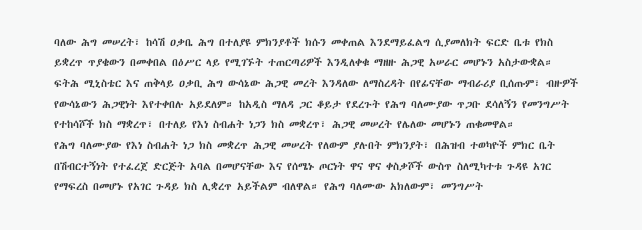ባለው ሕግ መሠረት፣ ከሳሽ ዐቃቤ ሕግ በተለያዩ ምክንያቶች ክሱን መቀጠል እንደማይፈልግ ሲያመለክት ፍርድ ቤቱ የክስ ይቋረጥ ጥያቄውን በመቀበል በዕሥር ላይ የሚገኙት ተጠርጣሪዎች እንዲለቀቁ ማዘዙ ሕጋዊ አሠራር መሆኑን አስታውቋል።
ፍትሕ ሚኒስቴር እና ጠቅላይ ዐቃቢ ሕግ ውሳኔው ሕጋዊ መረት እንዳለው ለማስረዳት በየፊናቸው ማብራሪያ ቢሰጡም፣ ብዙዎች የውሳኔውን ሕጋዊነት እየተቀበሉ አይደለም። ከአዲስ ማለዳ ጋር ቆይታ የደረጉት የሕግ ባለሙያው ጥጋቡ ደሳለኝን የመንግሥት የተከሳሾች ክስ ማቋረጥ፣ በተለይ የእነ ስብሐት ነጋን ክስ መቋረጥ፣ ሕጋዊ መሠረት የሌለው መሆኑን ጠቁመዋል።
የሕግ ባለሙያው የእነ ስብሐት ነጋ ክስ መቋረጥ ሕጋዊ መሠረት የለውም ያሉበት ምክንያት፣ በሕዝብ ተወካዮች ምክር ቤት በሽብርተኝነት የተፈረጀ ድርጅት አባል በመሆናቸው እና የሰሜኑ ጦርነት ዋና ዋና ቀስቃሾች ውስጥ ስለሚካተቱ ጉዳዩ አገር የማፍረስ በመሆኑ የአገር ጉዳይ ክስ ሊቋረጥ አይችልም ብለዋል። የሕግ ባለሙው አክለውም፣ መንግሥት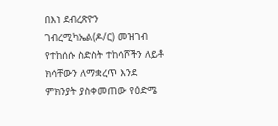በእነ ደብረጽዮን ገብረሚካኤል(ዶ/ር) መዝገብ የተከሰሱ ስድስት ተከሳሾችን ለይቶ ክሳቸውን ለማቋረጥ እንደ ምክንያት ያስቀመጠው የዕድሜ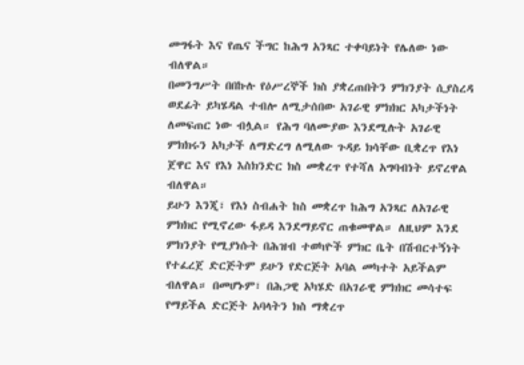መግፋት እና የጤና ችግር ከሕግ አንጻር ተቀባይነት የሌለው ነው ብለዋል።
በመንግሥት በበኩሉ የዕሥረኞች ክስ ያቋረጠበትን ምክንያት ሲያስረዳ ወደፊት ይካሄዳል ተብሎ ለሚታሰበው አገራዊ ምክክር አካታችነት ለመፍጠር ነው ብሏል። የሕግ ባለሙያው እንደሚሉት አገራዊ ምክክሩን አካታች ለማድረግ ለሚለው ጉዳይ ክሳቸው ቢቋረጥ የእነ ጀዋር እና የእነ እስክንድር ክስ መቋረጥ የተሻለ አግባብነት ይኖረዋል ብለዋል።
ይሁን እንጂ፣ የእነ ስብሐት ከስ መቋረጥ ከሕግ አንጻር ለአገራዊ ምክክር የሚኖረው ፋይዳ እንደማይኖር ጠቁመዋል። ለዚህም እንደ ምክንያት የሚያነሱት በሕዝብ ተወካዮች ምክር ቤት በሽብርተኝነት የተፈረጀ ድርጅትም ይሁን የድርጅት አባል መካተት አይችልም ብለዋል። በመሆኑም፣ በሕጋዊ አካሄድ በአገራዊ ምክክር መሳተፍ የማይችል ድርጅት አባላትን ክስ ማቋረጥ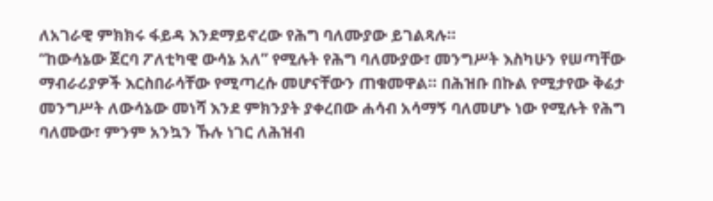ለአገራዊ ምክክሩ ፋይዳ እንደማይኖረው የሕግ ባለሙያው ይገልጻሉ።
“ከውሳኔው ጀርባ ፖለቲካዊ ውሳኔ አለ” የሚሉት የሕግ ባለሙያው፣ መንግሥት እስካሁን የሠጣቸው ማብራሪያዎች እርስበራሳቸው የሚጣረሱ መሆናቸውን ጠቁመዋል። በሕዝቡ በኩል የሚታየው ቅሬታ መንግሥት ለውሳኔው መነሻ እንደ ምክንያት ያቀረበው ሐሳብ አሳማኝ ባለመሆኑ ነው የሚሉት የሕግ ባለሙው፣ ምንም አንኳን ኹሉ ነገር ለሕዝብ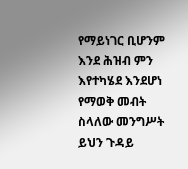የማይነገር ቢሆንም እንደ ሕዝብ ምን እየተካሄደ እንደሆነ የማወቅ መብት ስላለው መንግሥት ይህን ጉዳይ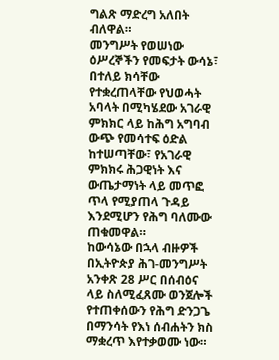ግልጽ ማድረግ አለበት ብለዋል።
መንግሥት የወሠነው ዕሥረኞችን የመፍታት ውሳኔ፣ በተለይ ክሳቸው የተቋረጠላቸው የህወሓት አባላት በሚካሄደው አገራዊ ምክክር ላይ ከሕግ አግባብ ውጭ የመሳተፍ ዕድል ከተሠጣቸው፣ የአገራዊ ምክክሩ ሕጋዊነት እና ውጤታማነት ላይ መጥፎ ጥላ የሚያጠላ ጉዳይ እንደሚሆን የሕግ ባለሙው ጠቁመዋል።
ከውሳኔው በኋላ ብዙዎች በኢትዮጵያ ሕገ-መንግሥት አንቀጽ 28 ሥር በሰብዕና ላይ ስለሚፈጸሙ ወንጀሎች የተጠቀሰውን የሕግ ድንጋጌ በማንሳት የእነ ሰብሐትን ክስ ማቋረጥ እየተቃወሙ ነው።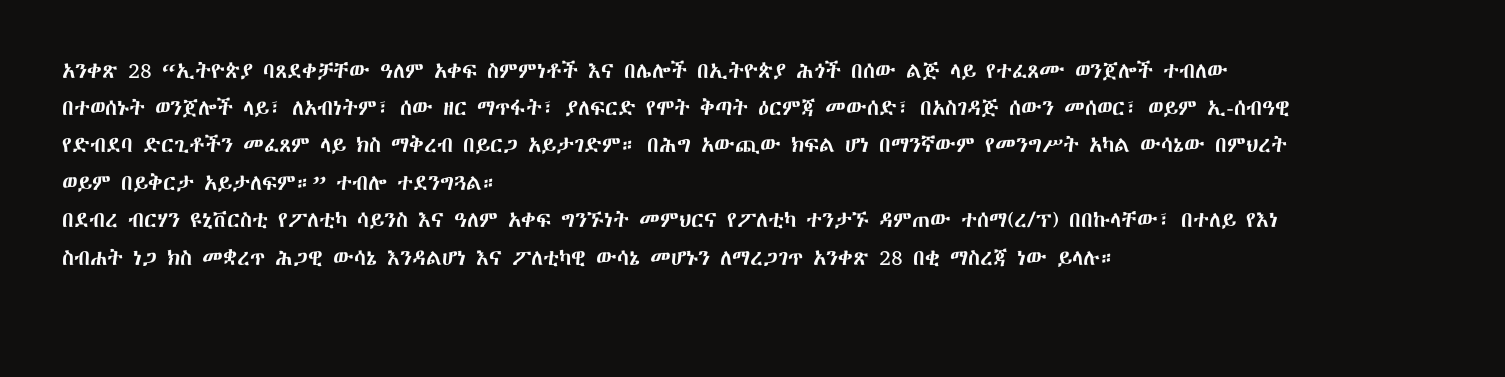አንቀጽ 28 “ኢትዮጵያ ባጸደቀቻቸው ዓለም አቀፍ ስምምነቶች እና በሌሎች በኢትዮጵያ ሕጎች በሰው ልጅ ላይ የተፈጸሙ ወንጀሎች ተብለው በተወሰኑት ወንጀሎች ላይ፣ ለአብነትም፣ ሰው ዘር ማጥፋት፣ ያለፍርድ የሞት ቅጣት ዕርምጃ መውሰድ፣ በአስገዳጅ ሰውን መሰወር፣ ወይም ኢ-ሰብዓዊ የድብደባ ድርጊቶችን መፈጸም ላይ ክስ ማቅረብ በይርጋ አይታገድም። በሕግ አውጪው ክፍል ሆነ በማንኛውም የመንግሥት አካል ውሳኔው በምህረት ወይም በይቅርታ አይታለፍም።” ተብሎ ተደንግጓል።
በደብረ ብርሃን ዩኒቨርስቲ የፖለቲካ ሳይንስ እና ዓለም አቀፍ ግንኙነት መምህርና የፖለቲካ ተንታኙ ዳምጠው ተሰማ(ረ/ፕ) በበኩላቸው፣ በተለይ የእነ ስብሐት ነጋ ክስ መቋረጥ ሕጋዊ ውሳኔ እንዳልሆነ እና ፖለቲካዊ ውሳኔ መሆኑን ለማረጋገጥ አንቀጽ 28 በቂ ማስረጃ ነው ይላሉ።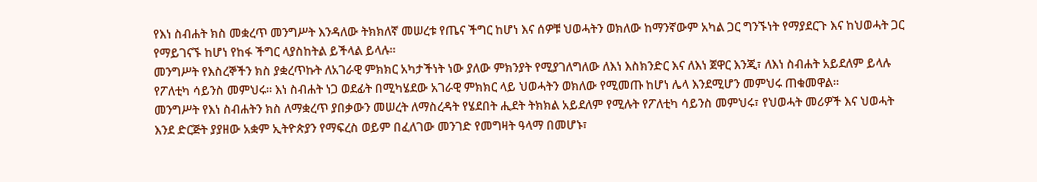የእነ ስብሐት ክስ መቋረጥ መንግሥት እንዳለው ትክክለኛ መሠረቱ የጤና ችግር ከሆነ እና ሰዎቹ ህወሓትን ወክለው ከማንኛውም አካል ጋር ግንኙነት የማያደርጉ እና ከህወሓት ጋር የማይገናኙ ከሆነ የከፋ ችግር ላያስከትል ይችላል ይላሉ።
መንግሥት የእስረኞችን ክስ ያቋረጥኩት ለአገራዊ ምክክር አካታችነት ነው ያለው ምክንያት የሚያገለግለው ለእነ እስክንድር እና ለእነ ጀዋር እንጂ፣ ለእነ ስብሐት አይደለም ይላሉ የፖለቲካ ሳይንስ መምህሩ። እነ ስብሐት ነጋ ወደፊት በሚካሄደው አገራዊ ምክክር ላይ ህወሓትን ወክለው የሚመጡ ከሆነ ሌላ እንደሚሆን መምህሩ ጠቁመዋል።
መንግሥት የእነ ስብሐትን ክስ ለማቋረጥ ያበቃውን መሠረት ለማስረዳት የሄደበት ሒደት ትክክል አይደለም የሚሉት የፖለቲካ ሳይንስ መምህሩ፣ የህወሓት መሪዎች እና ህወሓት እንደ ድርጅት ያያዘው አቋም ኢትዮጵያን የማፍረስ ወይም በፈለገው መንገድ የመግዛት ዓላማ በመሆኑ፣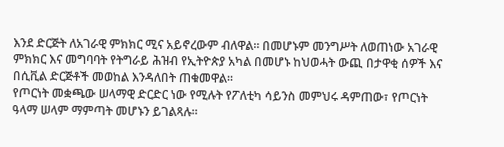እንደ ድርጅት ለአገራዊ ምክክር ሚና አይኖረውም ብለዋል። በመሆኑም መንግሥት ለወጠነው አገራዊ ምክክር እና መግባባት የትግራይ ሕዝብ የኢትዮጵያ አካል በመሆኑ ከህወሓት ውጪ በታዋቂ ሰዎች እና በሲቪል ድርጅቶች መወከል እንዳለበት ጠቁመዋል።
የጦርነት መቋጫው ሠላማዊ ድርድር ነው የሚሉት የፖለቲካ ሳይንስ መምህሩ ዳምጠው፣ የጦርነት ዓላማ ሠላም ማምጣት መሆኑን ይገልጻሉ።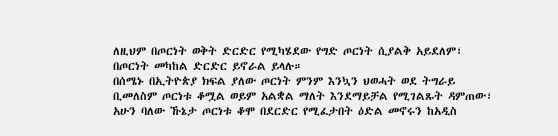ለዚህም በጦርነት ወቅት ድርድር የሚካሄደው የግድ ጦርነት ሲያልቅ አይደለም፣ በጦርነት መካከል ድርድር ይኖራል ይላሉ።
በሰሜኑ በኢትዮጵያ ክፍል ያለው ጦርነት ምንም እንኳን ህወሓት ወደ ትግራይ ቢመለስም ጦርነቱ ቆሟል ወይም አልቋል ማለት እንደማይቻል የሚገልጹት ዳምጠው፣ አሁን ባለው ኹኔታ ጦርነቱ ቆሞ በደርድር የሚፈታበት ዕድል መኖሩን ከአዲስ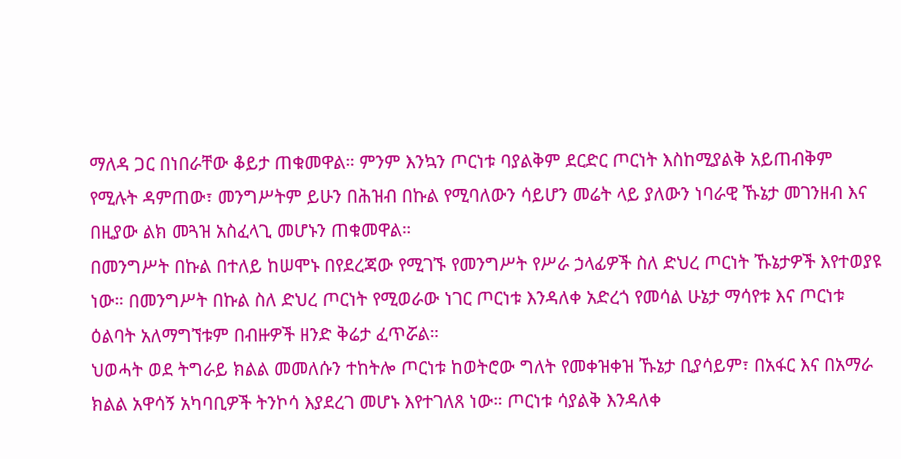ማለዳ ጋር በነበራቸው ቆይታ ጠቁመዋል። ምንም እንኳን ጦርነቱ ባያልቅም ደርድር ጦርነት እስከሚያልቅ አይጠብቅም የሚሉት ዳምጠው፣ መንግሥትም ይሁን በሕዝብ በኩል የሚባለውን ሳይሆን መሬት ላይ ያለውን ነባራዊ ኹኔታ መገንዘብ እና በዚያው ልክ መጓዝ አስፈላጊ መሆኑን ጠቁመዋል።
በመንግሥት በኩል በተለይ ከሠሞኑ በየደረጃው የሚገኙ የመንግሥት የሥራ ኃላፊዎች ስለ ድህረ ጦርነት ኹኔታዎች እየተወያዩ ነው። በመንግሥት በኩል ስለ ድህረ ጦርነት የሚወራው ነገር ጦርነቱ እንዳለቀ አድረጎ የመሳል ሁኔታ ማሳየቱ እና ጦርነቱ ዕልባት አለማግኘቱም በብዙዎች ዘንድ ቅሬታ ፈጥሯል።
ህወሓት ወደ ትግራይ ክልል መመለሱን ተከትሎ ጦርነቱ ከወትሮው ግለት የመቀዝቀዝ ኹኔታ ቢያሳይም፣ በአፋር እና በአማራ ክልል አዋሳኝ አካባቢዎች ትንኮሳ እያደረገ መሆኑ እየተገለጸ ነው። ጦርነቱ ሳያልቅ እንዳለቀ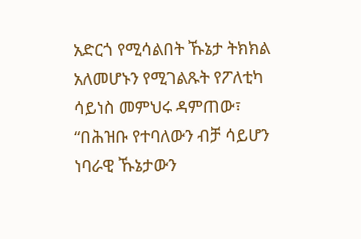አድርጎ የሚሳልበት ኹኔታ ትክክል አለመሆኑን የሚገልጹት የፖለቲካ ሳይነስ መምህሩ ዳምጠው፣ “በሕዝቡ የተባለውን ብቻ ሳይሆን ነባራዊ ኹኔታውን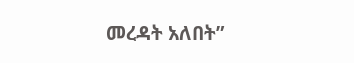መረዳት አለበት”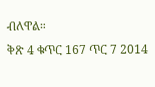ብለዋል።
ቅጽ 4 ቁጥር 167 ጥር 7 2014